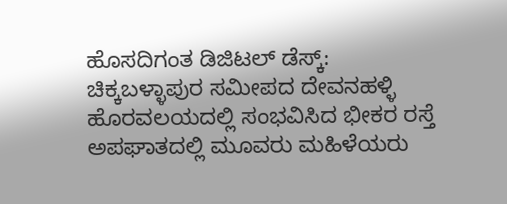ಹೊಸದಿಗಂತ ಡಿಜಿಟಲ್ ಡೆಸ್ಕ್:
ಚಿಕ್ಕಬಳ್ಳಾಪುರ ಸಮೀಪದ ದೇವನಹಳ್ಳಿ ಹೊರವಲಯದಲ್ಲಿ ಸಂಭವಿಸಿದ ಭೀಕರ ರಸ್ತೆ ಅಪಘಾತದಲ್ಲಿ ಮೂವರು ಮಹಿಳೆಯರು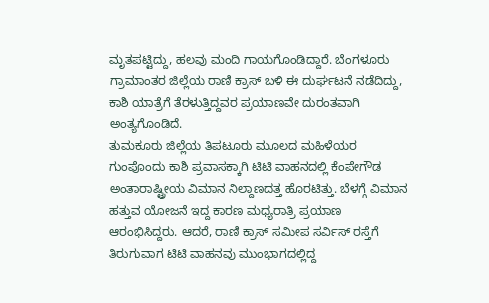ಮೃತಪಟ್ಟಿದ್ದು, ಹಲವು ಮಂದಿ ಗಾಯಗೊಂಡಿದ್ದಾರೆ. ಬೆಂಗಳೂರು ಗ್ರಾಮಾಂತರ ಜಿಲ್ಲೆಯ ರಾಣಿ ಕ್ರಾಸ್ ಬಳಿ ಈ ದುರ್ಘಟನೆ ನಡೆದಿದ್ದು, ಕಾಶಿ ಯಾತ್ರೆಗೆ ತೆರಳುತ್ತಿದ್ದವರ ಪ್ರಯಾಣವೇ ದುರಂತವಾಗಿ ಅಂತ್ಯಗೊಂಡಿದೆ.
ತುಮಕೂರು ಜಿಲ್ಲೆಯ ತಿಪಟೂರು ಮೂಲದ ಮಹಿಳೆಯರ ಗುಂಪೊಂದು ಕಾಶಿ ಪ್ರವಾಸಕ್ಕಾಗಿ ಟಿಟಿ ವಾಹನದಲ್ಲಿ ಕೆಂಪೇಗೌಡ ಅಂತಾರಾಷ್ಟ್ರೀಯ ವಿಮಾನ ನಿಲ್ದಾಣದತ್ತ ಹೊರಟಿತ್ತು. ಬೆಳಗ್ಗೆ ವಿಮಾನ ಹತ್ತುವ ಯೋಜನೆ ಇದ್ದ ಕಾರಣ ಮಧ್ಯರಾತ್ರಿ ಪ್ರಯಾಣ ಆರಂಭಿಸಿದ್ದರು. ಆದರೆ, ರಾಣಿ ಕ್ರಾಸ್ ಸಮೀಪ ಸರ್ವಿಸ್ ರಸ್ತೆಗೆ ತಿರುಗುವಾಗ ಟಿಟಿ ವಾಹನವು ಮುಂಭಾಗದಲ್ಲಿದ್ದ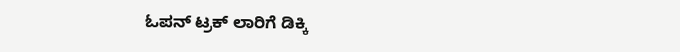ಓಪನ್ ಟ್ರಕ್ ಲಾರಿಗೆ ಡಿಕ್ಕಿ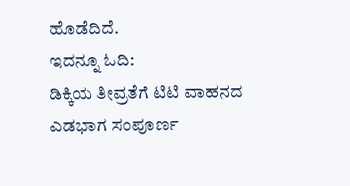ಹೊಡೆದಿದೆ.
ಇದನ್ನೂ ಓದಿ:
ಡಿಕ್ಕಿಯ ತೀವ್ರತೆಗೆ ಟಿಟಿ ವಾಹನದ ಎಡಭಾಗ ಸಂಪೂರ್ಣ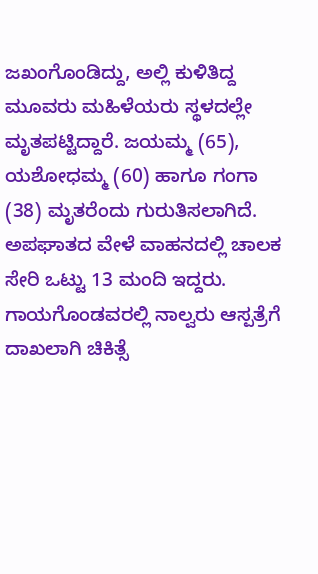ಜಖಂಗೊಂಡಿದ್ದು, ಅಲ್ಲಿ ಕುಳಿತಿದ್ದ ಮೂವರು ಮಹಿಳೆಯರು ಸ್ಥಳದಲ್ಲೇ ಮೃತಪಟ್ಟಿದ್ದಾರೆ. ಜಯಮ್ಮ (65), ಯಶೋಧಮ್ಮ (60) ಹಾಗೂ ಗಂಗಾ (38) ಮೃತರೆಂದು ಗುರುತಿಸಲಾಗಿದೆ. ಅಪಘಾತದ ವೇಳೆ ವಾಹನದಲ್ಲಿ ಚಾಲಕ ಸೇರಿ ಒಟ್ಟು 13 ಮಂದಿ ಇದ್ದರು.
ಗಾಯಗೊಂಡವರಲ್ಲಿ ನಾಲ್ವರು ಆಸ್ಪತ್ರೆಗೆ ದಾಖಲಾಗಿ ಚಿಕಿತ್ಸೆ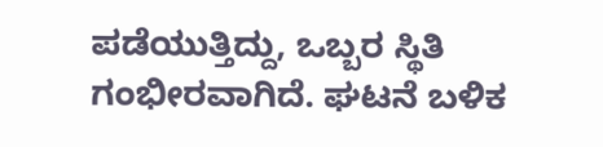ಪಡೆಯುತ್ತಿದ್ದು, ಒಬ್ಬರ ಸ್ಥಿತಿ ಗಂಭೀರವಾಗಿದೆ. ಘಟನೆ ಬಳಿಕ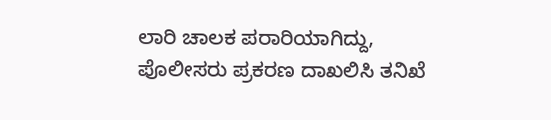ಲಾರಿ ಚಾಲಕ ಪರಾರಿಯಾಗಿದ್ದು, ಪೊಲೀಸರು ಪ್ರಕರಣ ದಾಖಲಿಸಿ ತನಿಖೆ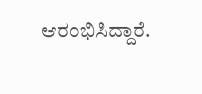ಆರಂಭಿಸಿದ್ದಾರೆ.